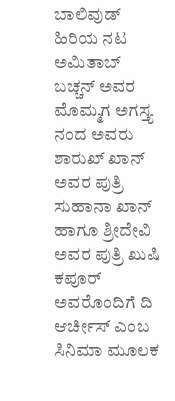ಬಾಲಿವುಡ್ ಹಿರಿಯ ನಟ ಅಮಿತಾಬ್ ಬಚ್ಚನ್ ಅವರ ಮೊಮ್ಮಗ ಅಗಸ್ತ್ಯ ನಂದ ಅವರು ಶಾರುಖ್ ಖಾನ್ ಅವರ ಪುತ್ರಿ ಸುಹಾನಾ ಖಾನ್ ಹಾಗೂ ಶ್ರೀದೇವಿ ಅವರ ಪುತ್ರಿ ಖುಷಿ ಕಪೂರ್ ಅವರೊಂದಿಗೆ ದಿ ಆರ್ಚೀಸ್ ಎಂಬ ಸಿನಿಮಾ ಮೂಲಕ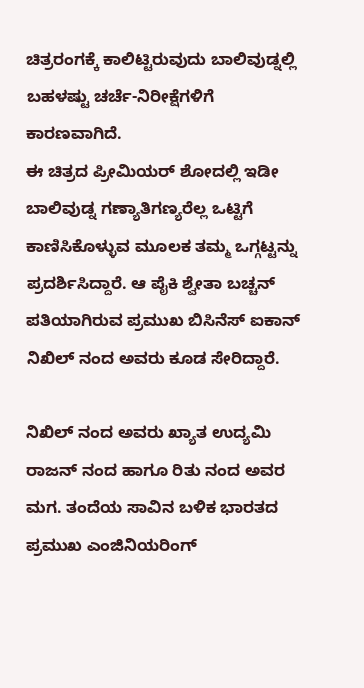ಚಿತ್ರರಂಗಕ್ಕೆ ಕಾಲಿಟ್ಟಿರುವುದು ಬಾಲಿವುಡ್ನಲ್ಲಿ ಬಹಳಷ್ಟು ಚರ್ಚೆ-ನಿರೀಕ್ಷೆಗಳಿಗೆ ಕಾರಣವಾಗಿದೆ.
ಈ ಚಿತ್ರದ ಪ್ರೀಮಿಯರ್ ಶೋದಲ್ಲಿ ಇಡೀ ಬಾಲಿವುಡ್ನ ಗಣ್ಯಾತಿಗಣ್ಯರೆಲ್ಲ ಒಟ್ಟಿಗೆ ಕಾಣಿಸಿಕೊಳ್ಳುವ ಮೂಲಕ ತಮ್ಮ ಒಗ್ಗಟ್ಟನ್ನು ಪ್ರದರ್ಶಿಸಿದ್ದಾರೆ. ಆ ಪೈಕಿ ಶ್ವೇತಾ ಬಚ್ಚನ್ ಪತಿಯಾಗಿರುವ ಪ್ರಮುಖ ಬಿಸಿನೆಸ್ ಐಕಾನ್ ನಿಖಿಲ್ ನಂದ ಅವರು ಕೂಡ ಸೇರಿದ್ದಾರೆ.

ನಿಖಿಲ್ ನಂದ ಅವರು ಖ್ಯಾತ ಉದ್ಯಮಿ ರಾಜನ್ ನಂದ ಹಾಗೂ ರಿತು ನಂದ ಅವರ ಮಗ. ತಂದೆಯ ಸಾವಿನ ಬಳಿಕ ಭಾರತದ ಪ್ರಮುಖ ಎಂಜಿನಿಯರಿಂಗ್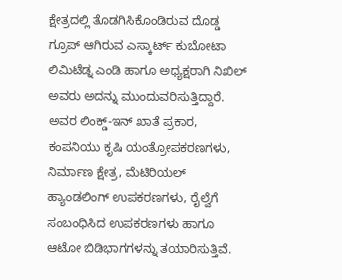ಕ್ಷೇತ್ರದಲ್ಲಿ ತೊಡಗಿಸಿಕೊಂಡಿರುವ ದೊಡ್ಡ ಗ್ರೂಪ್ ಆಗಿರುವ ಎಸ್ಕಾರ್ಟ್ ಕುಬೋಟಾ ಲಿಮಿಟೆಡ್ನ ಎಂಡಿ ಹಾಗೂ ಅಧ್ಯಕ್ಷರಾಗಿ ನಿಖಿಲ್ ಅವರು ಅದನ್ನು ಮುಂದುವರಿಸುತ್ತಿದ್ದಾರೆ.
ಅವರ ಲಿಂಕ್ಡ್-ಇನ್ ಖಾತೆ ಪ್ರಕಾರ, ಕಂಪನಿಯು ಕೃಷಿ ಯಂತ್ರೋಪಕರಣಗಳು, ನಿರ್ಮಾಣ ಕ್ಷೇತ್ರ, ಮೆಟಿರಿಯಲ್ ಹ್ಯಾಂಡಲಿಂಗ್ ಉಪಕರಣಗಳು, ರೈಲ್ವೆಗೆ ಸಂಬಂಧಿಸಿದ ಉಪಕರಣಗಳು ಹಾಗೂ ಆಟೋ ಬಿಡಿಭಾಗಗಳನ್ನು ತಯಾರಿಸುತ್ತಿವೆ.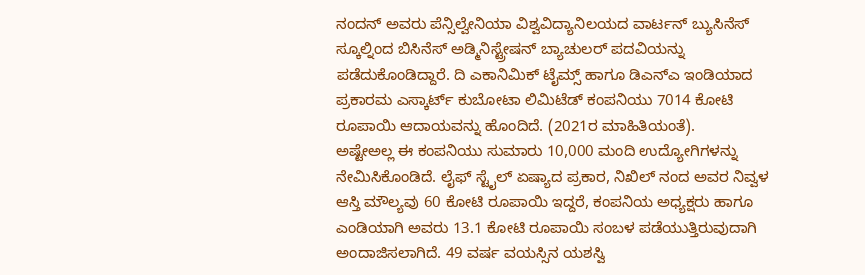ನಂದನ್ ಅವರು ಪೆನ್ಸಿಲ್ವೇನಿಯಾ ವಿಶ್ವವಿದ್ಯಾನಿಲಯದ ವಾರ್ಟನ್ ಬ್ಯುಸಿನೆಸ್ ಸ್ಕೂಲ್ನಿಂದ ಬಿಸಿನೆಸ್ ಅಡ್ಮಿನಿಸ್ಟ್ರೇಷನ್ ಬ್ಯಾಚುಲರ್ ಪದವಿಯನ್ನು ಪಡೆದುಕೊಂಡಿದ್ದಾರೆ. ದಿ ಎಕಾನಿಮಿಕ್ ಟೈಮ್ಸ್ ಹಾಗೂ ಡಿಎನ್ಎ ಇಂಡಿಯಾದ ಪ್ರಕಾರಮ ಎಸ್ಕಾರ್ಟ್ ಕುಬೋಟಾ ಲಿಮಿಟೆಡ್ ಕಂಪನಿಯು 7014 ಕೋಟಿ ರೂಪಾಯಿ ಆದಾಯವನ್ನು ಹೊಂದಿದೆ. (2021ರ ಮಾಹಿತಿಯಂತೆ).
ಅಷ್ಟೇಅಲ್ಲ ಈ ಕಂಪನಿಯು ಸುಮಾರು 10,000 ಮಂದಿ ಉದ್ಯೋಗಿಗಳನ್ನು ನೇಮಿಸಿಕೊಂಡಿದೆ. ಲೈಫ್ ಸ್ಟೈಲ್ ಏಷ್ಯಾದ ಪ್ರಕಾರ, ನಿಖಿಲ್ ನಂದ ಅವರ ನಿವ್ವಳ ಆಸ್ತಿ ಮೌಲ್ಯವು 60 ಕೋಟಿ ರೂಪಾಯಿ ಇದ್ದರೆ, ಕಂಪನಿಯ ಅಧ್ಯಕ್ಷರು ಹಾಗೂ ಎಂಡಿಯಾಗಿ ಅವರು 13.1 ಕೋಟಿ ರೂಪಾಯಿ ಸಂಬಳ ಪಡೆಯುತ್ತಿರುವುದಾಗಿ ಅಂದಾಜಿಸಲಾಗಿದೆ. 49 ವರ್ಷ ವಯಸ್ಸಿನ ಯಶಸ್ವಿ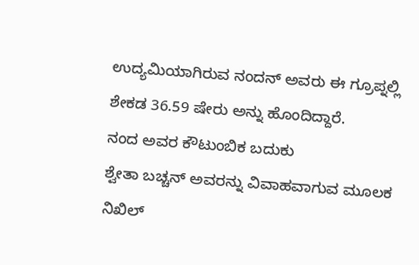ಉದ್ಯಮಿಯಾಗಿರುವ ನಂದನ್ ಅವರು ಈ ಗ್ರೂಪ್ನಲ್ಲಿ ಶೇಕಡ 36.59 ಷೇರು ಅನ್ನು ಹೊಂದಿದ್ದಾರೆ.
ನಂದ ಅವರ ಕೌಟುಂಬಿಕ ಬದುಕು
ಶ್ವೇತಾ ಬಚ್ಚನ್ ಅವರನ್ನು ವಿವಾಹವಾಗುವ ಮೂಲಕ ನಿಖಿಲ್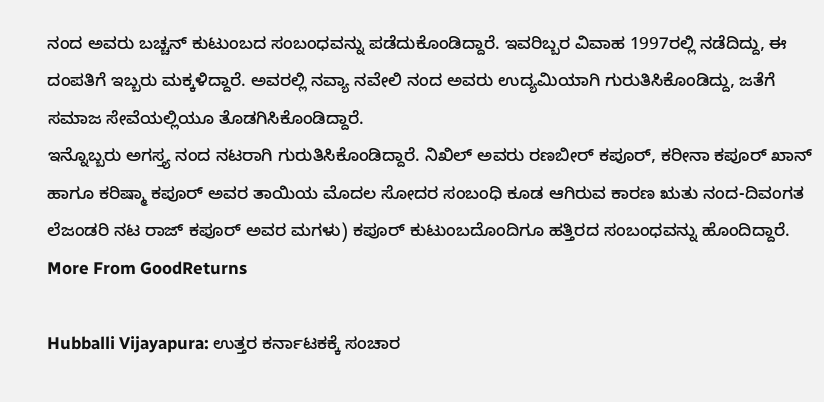ನಂದ ಅವರು ಬಚ್ಚನ್ ಕುಟುಂಬದ ಸಂಬಂಧವನ್ನು ಪಡೆದುಕೊಂಡಿದ್ದಾರೆ. ಇವರಿಬ್ಬರ ವಿವಾಹ 1997ರಲ್ಲಿ ನಡೆದಿದ್ದು, ಈ ದಂಪತಿಗೆ ಇಬ್ಬರು ಮಕ್ಕಳಿದ್ದಾರೆ. ಅವರಲ್ಲಿ ನವ್ಯಾ ನವೇಲಿ ನಂದ ಅವರು ಉದ್ಯಮಿಯಾಗಿ ಗುರುತಿಸಿಕೊಂಡಿದ್ದು, ಜತೆಗೆ ಸಮಾಜ ಸೇವೆಯಲ್ಲಿಯೂ ತೊಡಗಿಸಿಕೊಂಡಿದ್ದಾರೆ.
ಇನ್ನೊಬ್ಬರು ಅಗಸ್ತ್ಯ ನಂದ ನಟರಾಗಿ ಗುರುತಿಸಿಕೊಂಡಿದ್ದಾರೆ. ನಿಖಿಲ್ ಅವರು ರಣಬೀರ್ ಕಪೂರ್, ಕರೀನಾ ಕಪೂರ್ ಖಾನ್ ಹಾಗೂ ಕರಿಷ್ಮಾ ಕಪೂರ್ ಅವರ ತಾಯಿಯ ಮೊದಲ ಸೋದರ ಸಂಬಂಧಿ ಕೂಡ ಆಗಿರುವ ಕಾರಣ ಋತು ನಂದ-ದಿವಂಗತ ಲೆಜಂಡರಿ ನಟ ರಾಜ್ ಕಪೂರ್ ಅವರ ಮಗಳು) ಕಪೂರ್ ಕುಟುಂಬದೊಂದಿಗೂ ಹತ್ತಿರದ ಸಂಬಂಧವನ್ನು ಹೊಂದಿದ್ದಾರೆ.
More From GoodReturns

Hubballi Vijayapura: ಉತ್ತರ ಕರ್ನಾಟಕಕ್ಕೆ ಸಂಚಾರ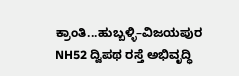ಕ್ರಾಂತಿ...ಹುಬ್ಬಳ್ಳಿ–ವಿಜಯಪುರ NH52 ದ್ವಿಪಥ ರಸ್ತೆ ಅಭಿವೃದ್ಧಿ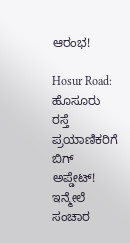ಆರಂಭ!

Hosur Road: ಹೊಸೂರು ರಸ್ತೆ ಪ್ರಯಾಣಿಕರಿಗೆ ಬಿಗ್ ಅಪ್ಡೇಟ್! ಇನ್ಮೇಲೆ ಸಂಚಾರ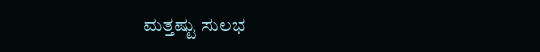ಮತ್ತಷ್ಟು ಸುಲಭ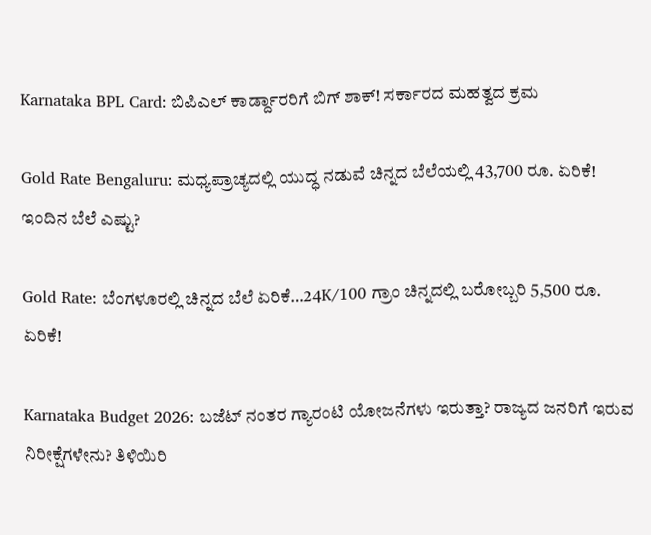Karnataka BPL Card: ಬಿಪಿಎಲ್ ಕಾರ್ಡ್ದಾರರಿಗೆ ಬಿಗ್ ಶಾಕ್! ಸರ್ಕಾರದ ಮಹತ್ವದ ಕ್ರಮ

Gold Rate Bengaluru: ಮಧ್ಯಪ್ರಾಚ್ಯದಲ್ಲಿ ಯುದ್ಧ ನಡುವೆ ಚಿನ್ನದ ಬೆಲೆಯಲ್ಲಿ 43,700 ರೂ. ಏರಿಕೆ! ಇಂದಿನ ಬೆಲೆ ಎಷ್ಟು?

Gold Rate: ಬೆಂಗಳೂರಲ್ಲಿ ಚಿನ್ನದ ಬೆಲೆ ಏರಿಕೆ…24K/100 ಗ್ರಾಂ ಚಿನ್ನದಲ್ಲಿ ಬರೋಬ್ಬರಿ 5,500 ರೂ. ಏರಿಕೆ!

Karnataka Budget 2026: ಬಜೆಟ್ ನಂತರ ಗ್ಯಾರಂಟಿ ಯೋಜನೆಗಳು ಇರುತ್ತಾ? ರಾಜ್ಯದ ಜನರಿಗೆ ಇರುವ ನಿರೀಕ್ಷೆಗಳೇನು? ತಿಳಿಯಿರಿ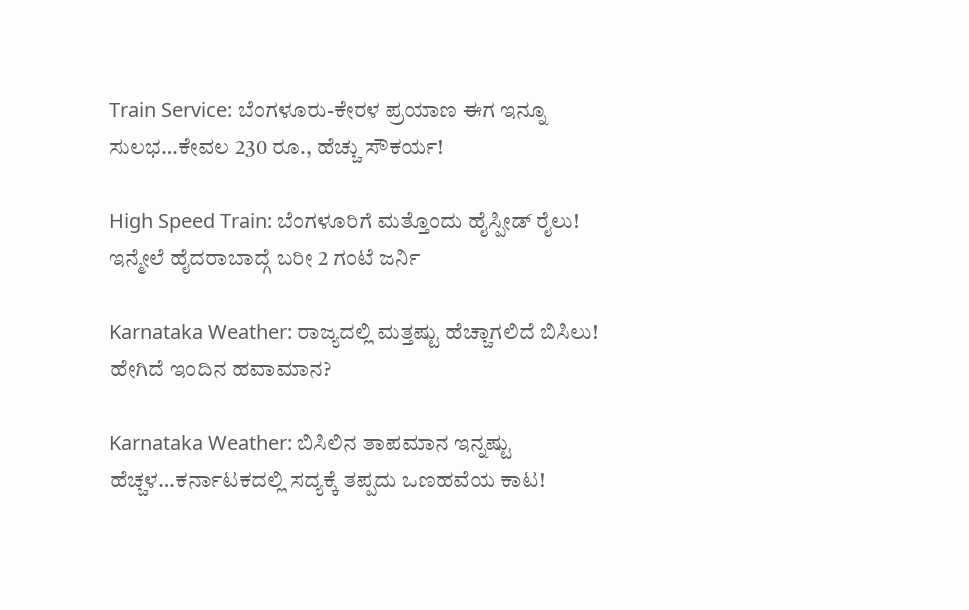Train Service: ಬೆಂಗಳೂರು-ಕೇರಳ ಪ್ರಯಾಣ ಈಗ ಇನ್ನೂ ಸುಲಭ…ಕೇವಲ 230 ರೂ., ಹೆಚ್ಚು ಸೌಕರ್ಯ!

High Speed Train: ಬೆಂಗಳೂರಿಗೆ ಮತ್ತೊಂದು ಹೈಸ್ಪೀಡ್ ರೈಲು! ಇನ್ಮೇಲೆ ಹೈದರಾಬಾದ್ಗೆ ಬರೀ 2 ಗಂಟೆ ಜರ್ನಿ

Karnataka Weather: ರಾಜ್ಯದಲ್ಲಿ ಮತ್ತಷ್ಟು ಹೆಚ್ಚಾಗಲಿದೆ ಬಿಸಿಲು! ಹೇಗಿದೆ ಇಂದಿನ ಹವಾಮಾನ?

Karnataka Weather: ಬಿಸಿಲಿನ ತಾಪಮಾನ ಇನ್ನಷ್ಟು ಹೆಚ್ಚಳ…ಕರ್ನಾಟಕದಲ್ಲಿ ಸದ್ಯಕ್ಕೆ ತಪ್ಪದು ಒಣಹವೆಯ ಕಾಟ!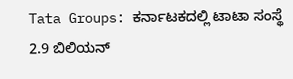Tata Groups: ಕರ್ನಾಟಕದಲ್ಲಿ ಟಾಟಾ ಸಂಸ್ಥೆ 2.9 ಬಿಲಿಯನ್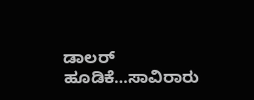ಡಾಲರ್ ಹೂಡಿಕೆ…ಸಾವಿರಾರು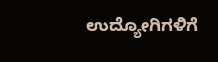ಉದ್ಯೋಗಿಗಳಿಗೆ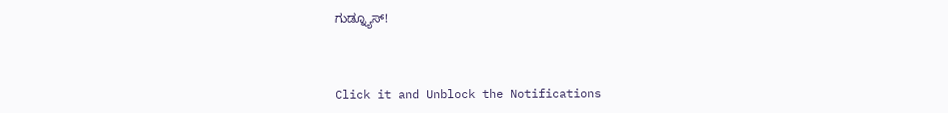ಗುಡ್ನ್ಯೂಸ್!



Click it and Unblock the Notifications